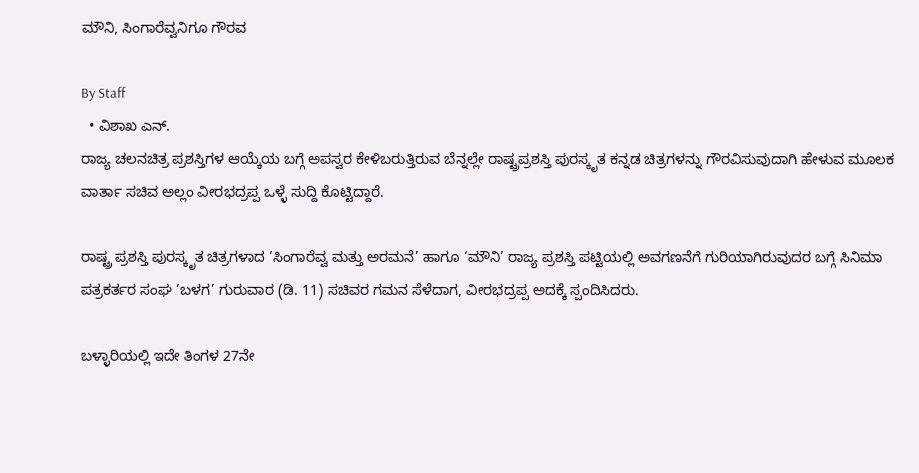ಮೌನಿ, ಸಿಂಗಾರೆವ್ವನಿಗೂ ಗೌರವ

By Staff
  • ವಿಶಾಖ ಎನ್‌.
ರಾಜ್ಯ ಚಲನಚಿತ್ರ ಪ್ರಶಸ್ತಿಗಳ ಆಯ್ಕೆಯ ಬಗ್ಗೆ ಅಪಸ್ವರ ಕೇಳಿಬರುತ್ತಿರುವ ಬೆನ್ನಲ್ಲೇ ರಾಷ್ಟ್ರಪ್ರಶಸ್ತಿ ಪುರಸ್ಕೃತ ಕನ್ನಡ ಚಿತ್ರಗಳನ್ನು ಗೌರವಿಸುವುದಾಗಿ ಹೇಳುವ ಮೂಲಕ ವಾರ್ತಾ ಸಚಿವ ಅಲ್ಲಂ ವೀರಭದ್ರಪ್ಪ ಒಳ್ಳೆ ಸುದ್ದಿ ಕೊಟ್ಟಿದ್ದಾರೆ.

ರಾಷ್ಟ್ರ ಪ್ರಶಸ್ತಿ ಪುರಸ್ಕೃತ ಚಿತ್ರಗಳಾದ ‘ಸಿಂಗಾರೆವ್ವ ಮತ್ತು ಅರಮನೆ’ ಹಾಗೂ ‘ಮೌನಿ’ ರಾಜ್ಯ ಪ್ರಶಸ್ತಿ ಪಟ್ಟಿಯಲ್ಲಿ ಅವಗಣನೆಗೆ ಗುರಿಯಾಗಿರುವುದರ ಬಗ್ಗೆ ಸಿನಿಮಾ ಪತ್ರಕರ್ತರ ಸಂಘ ‘ಬಳಗ’ ಗುರುವಾರ (ಡಿ. 11) ಸಚಿವರ ಗಮನ ಸೆಳೆದಾಗ, ವೀರಭದ್ರಪ್ಪ ಅದಕ್ಕೆ ಸ್ಪಂದಿಸಿದರು.

ಬಳ್ಳಾರಿಯಲ್ಲಿ ಇದೇ ತಿಂಗಳ 27ನೇ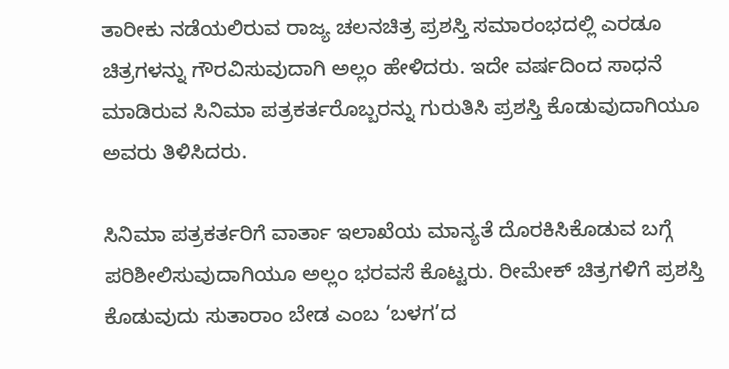ತಾರೀಕು ನಡೆಯಲಿರುವ ರಾಜ್ಯ ಚಲನಚಿತ್ರ ಪ್ರಶಸ್ತಿ ಸಮಾರಂಭದಲ್ಲಿ ಎರಡೂ ಚಿತ್ರಗಳನ್ನು ಗೌರವಿಸುವುದಾಗಿ ಅಲ್ಲಂ ಹೇಳಿದರು. ಇದೇ ವರ್ಷದಿಂದ ಸಾಧನೆ ಮಾಡಿರುವ ಸಿನಿಮಾ ಪತ್ರಕರ್ತರೊಬ್ಬರನ್ನು ಗುರುತಿಸಿ ಪ್ರಶಸ್ತಿ ಕೊಡುವುದಾಗಿಯೂ ಅವರು ತಿಳಿಸಿದರು.

ಸಿನಿಮಾ ಪತ್ರಕರ್ತರಿಗೆ ವಾರ್ತಾ ಇಲಾಖೆಯ ಮಾನ್ಯತೆ ದೊರಕಿಸಿಕೊಡುವ ಬಗ್ಗೆ ಪರಿಶೀಲಿಸುವುದಾಗಿಯೂ ಅಲ್ಲಂ ಭರವಸೆ ಕೊಟ್ಟರು. ರೀಮೇಕ್‌ ಚಿತ್ರಗಳಿಗೆ ಪ್ರಶಸ್ತಿ ಕೊಡುವುದು ಸುತಾರಾಂ ಬೇಡ ಎಂಬ ‘ಬಳಗ’ದ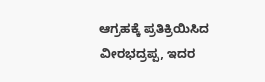ಆಗ್ರಹಕ್ಕೆ ಪ್ರತಿಕ್ರಿಯಿಸಿದ ವೀರಭದ್ರಪ್ಪ, ಇದರ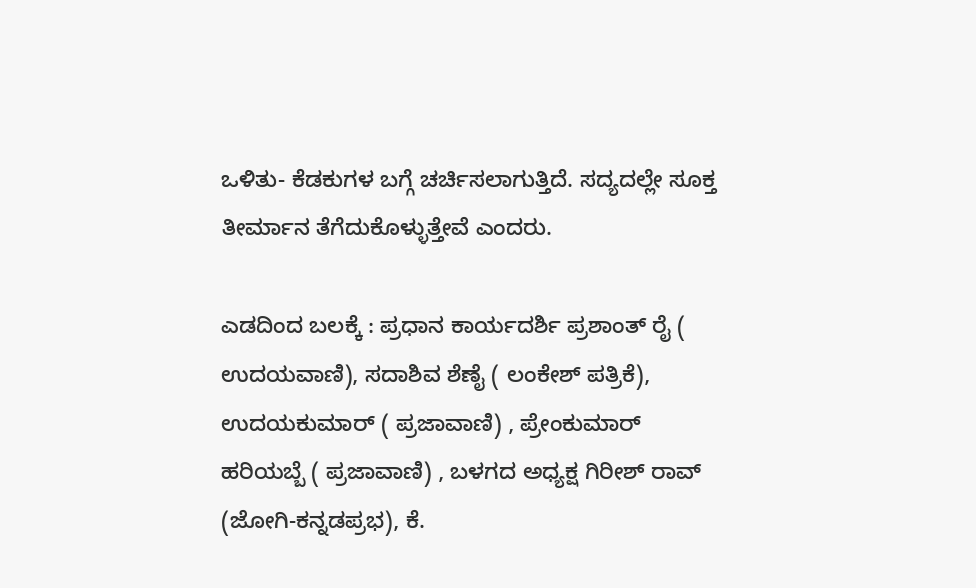ಒಳಿತು- ಕೆಡಕುಗಳ ಬಗ್ಗೆ ಚರ್ಚಿಸಲಾಗುತ್ತಿದೆ. ಸದ್ಯದಲ್ಲೇ ಸೂಕ್ತ ತೀರ್ಮಾನ ತೆಗೆದುಕೊಳ್ಳುತ್ತೇವೆ ಎಂದರು.

ಎಡದಿಂದ ಬಲಕ್ಕೆ : ಪ್ರಧಾನ ಕಾರ್ಯದರ್ಶಿ ಪ್ರಶಾಂತ್‌ ರೈ ( ಉದಯವಾಣಿ), ಸದಾಶಿವ ಶೆಣೈ ( ಲಂಕೇಶ್‌ ಪತ್ರಿಕೆ), ಉದಯಕುಮಾರ್‌ ( ಪ್ರಜಾವಾಣಿ) , ಪ್ರೇಂಕುಮಾರ್‌ ಹರಿಯಬ್ಬೆ ( ಪ್ರಜಾವಾಣಿ) , ಬಳಗದ ಅಧ್ಯಕ್ಷ ಗಿರೀಶ್‌ ರಾವ್‌ (ಜೋಗಿ-ಕನ್ನಡಪ್ರಭ), ಕೆ.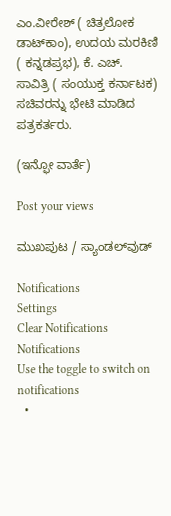ಎಂ.ವೀರೇಶ್‌ ( ಚಿತ್ರಲೋಕ ಡಾಟ್‌ಕಾಂ), ಉದಯ ಮರಕಿಣಿ ( ಕನ್ನಡಪ್ರಭ), ಕೆ. ಎಚ್‌. ಸಾವಿತ್ರಿ ( ಸಂಯುಕ್ತ ಕರ್ನಾಟಕ) ಸಚಿವರನ್ನು ಭೇಟಿ ಮಾಡಿದ ಪತ್ರಕರ್ತರು.

(ಇನ್ಫೋ ವಾರ್ತೆ)

Post your views

ಮುಖಪುಟ / ಸ್ಯಾಂಡಲ್‌ವುಡ್‌

Notifications
Settings
Clear Notifications
Notifications
Use the toggle to switch on notifications
  •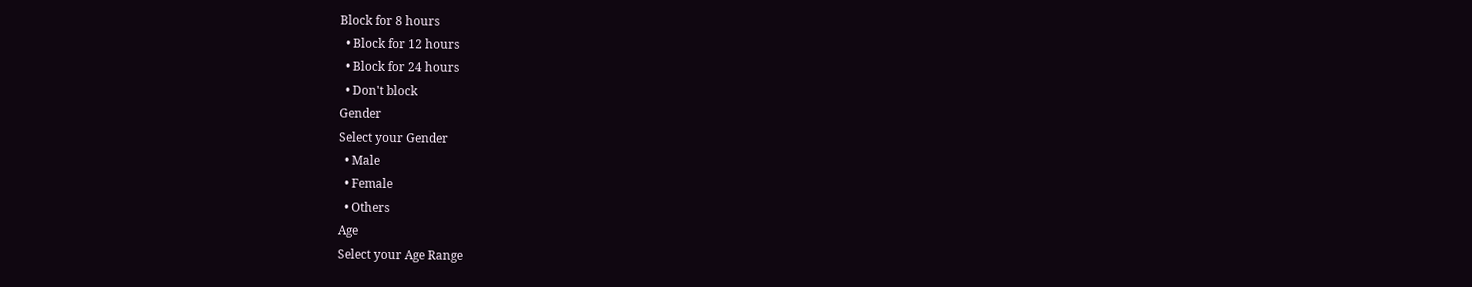Block for 8 hours
  • Block for 12 hours
  • Block for 24 hours
  • Don't block
Gender
Select your Gender
  • Male
  • Female
  • Others
Age
Select your Age Range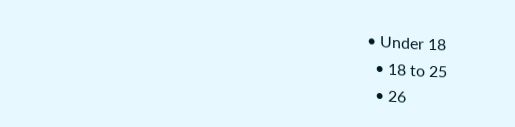• Under 18
  • 18 to 25
  • 26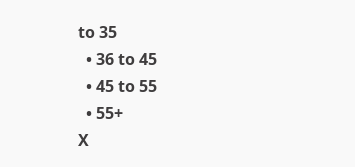to 35
  • 36 to 45
  • 45 to 55
  • 55+
X